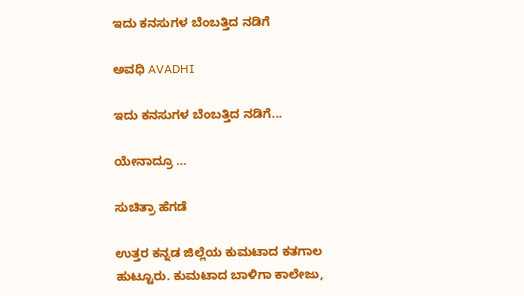ಇದು ಕನಸುಗಳ ಬೆಂಬತ್ತಿದ ನಡಿಗೆ‍

ಅವಧಿ AVADHI

ಇದು ಕನಸುಗಳ ಬೆಂಬತ್ತಿದ ನಡಿಗೆ...

ಯೇನಾದ್ರೂ …

ಸುಚಿತ್ರಾ ಹೆಗಡೆ

ಉತ್ತರ ಕನ್ನಡ ಜಿಲ್ಲೆಯ ಕುಮಟಾದ ಕತಗಾಲ ಹುಟ್ಟೂರು. ಕುಮಟಾದ ಬಾಳಿಗಾ ಕಾಲೇಜು,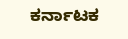ಕರ್ನಾಟಕ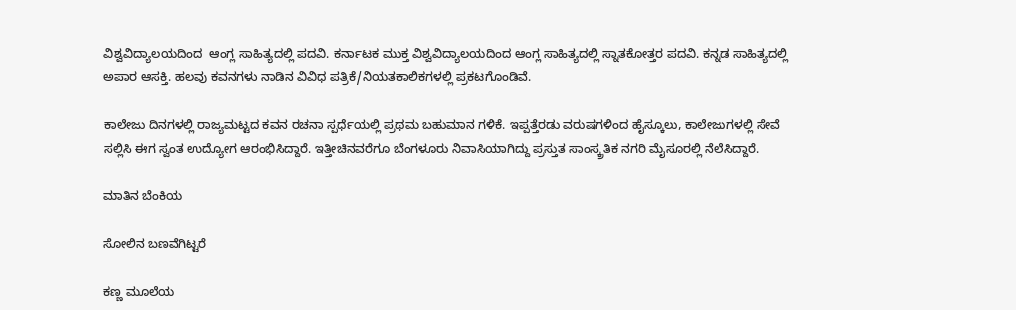ವಿಶ್ವವಿದ್ಯಾಲಯದಿಂದ  ಆಂಗ್ಲ ಸಾಹಿತ್ಯದಲ್ಲಿ ಪದವಿ. ಕರ್ನಾಟಕ ಮುಕ್ತ ವಿಶ್ವವಿದ್ಯಾಲಯದಿಂದ ಆಂಗ್ಲ ಸಾಹಿತ್ಯದಲ್ಲಿ ಸ್ನಾತಕೋತ್ತರ ಪದವಿ. ಕನ್ನಡ ಸಾಹಿತ್ಯದಲ್ಲಿ ಅಪಾರ ಆಸಕ್ತಿ. ಹಲವು ಕವನಗಳು ನಾಡಿನ ವಿವಿಧ ಪತ್ರಿಕೆ/ನಿಯತಕಾಲಿಕಗಳಲ್ಲಿ ಪ್ರಕಟಗೊಂಡಿವೆ.

ಕಾಲೇಜು ದಿನಗಳಲ್ಲಿ ರಾಜ್ಯಮಟ್ಟದ ಕವನ ರಚನಾ ಸ್ಪರ್ಧೆಯಲ್ಲಿ ಪ್ರಥಮ ಬಹುಮಾನ ಗಳಿಕೆ. ಇಪ್ಪತ್ತೆರಡು ವರುಷಗಳಿಂದ ಹೈಸ್ಕೂಲು, ಕಾಲೇಜುಗಳಲ್ಲಿ ಸೇವೆ ಸಲ್ಲಿಸಿ ಈಗ ಸ್ವಂತ ಉದ್ಯೋಗ ಆರಂಭಿಸಿದ್ದಾರೆ. ಇತ್ತೀಚಿನವರೆಗೂ ಬೆಂಗಳೂರು ನಿವಾಸಿಯಾಗಿದ್ದು ಪ್ರಸ್ತುತ ಸಾಂಸ್ಕ್ರತಿಕ ನಗರಿ ಮೈಸೂರಲ್ಲಿ ನೆಲೆಸಿದ್ದಾರೆ.

ಮಾತಿನ ಬೆಂಕಿಯ

ಸೋಲಿನ ಬಣವೆಗಿಟ್ಟರೆ

ಕಣ್ಣ ಮೂಲೆಯ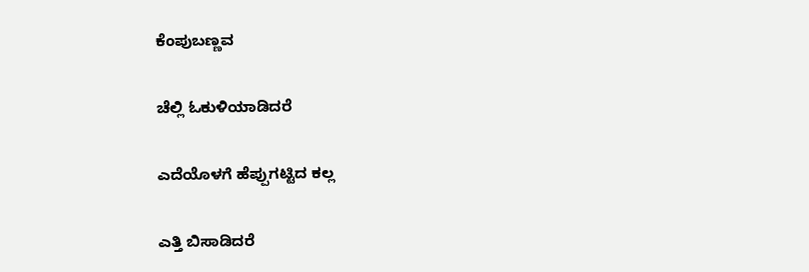ಕೆಂಪುಬಣ್ಣವ

ಚೆಲ್ಲಿ ಓಕುಳಿಯಾಡಿದರೆ

ಎದೆಯೊಳಗೆ ಹೆಪ್ಪುಗಟ್ಟಿದ ಕಲ್ಲ

ಎತ್ತಿ ಬಿಸಾಡಿದರೆ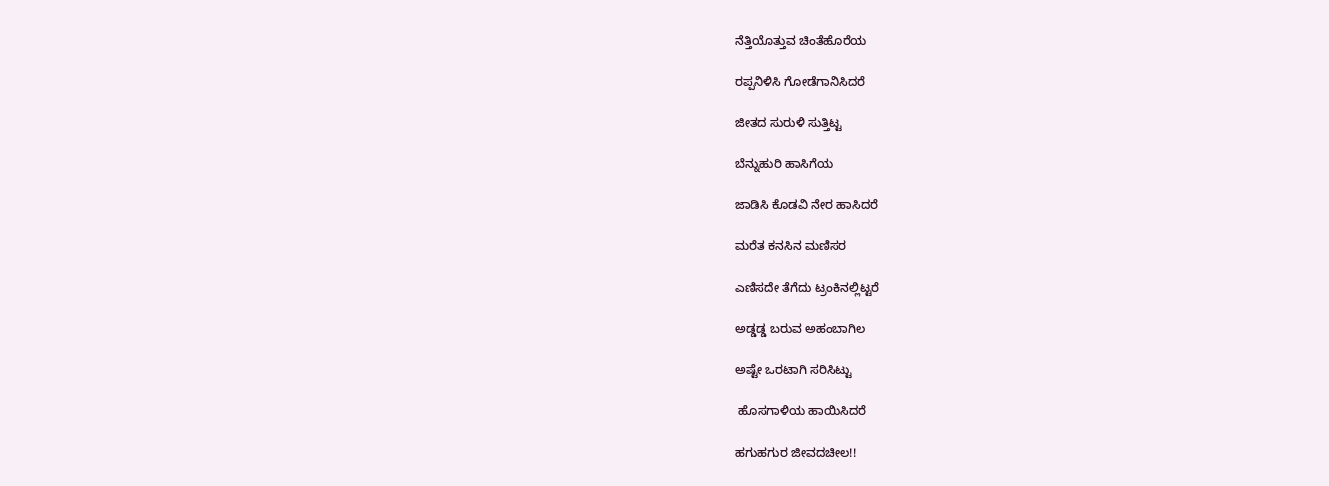ನೆತ್ತಿಯೊತ್ತುವ ಚಿಂತೆಹೊರೆಯ

ರಪ್ಪನಿಳಿಸಿ ಗೋಡೆಗಾನಿಸಿದರೆ

ಜೀತದ ಸುರುಳಿ ಸುತ್ತಿಟ್ಟ

ಬೆನ್ನುಹುರಿ ಹಾಸಿಗೆಯ

ಜಾಡಿಸಿ ಕೊಡವಿ ನೇರ ಹಾಸಿದರೆ

ಮರೆತ ಕನಸಿನ ಮಣಿಸರ

ಎಣಿಸದೇ ತೆಗೆದು ಟ್ರಂಕಿನಲ್ಲಿಟ್ಟರೆ

ಅಡ್ಡಡ್ಡ ಬರುವ ಅಹಂಬಾಗಿಲ

ಅಷ್ಟೇ ಒರಟಾಗಿ ಸರಿಸಿಟ್ಟು

 ಹೊಸಗಾಳಿಯ ಹಾಯಿಸಿದರೆ

ಹಗುಹಗುರ ಜೀವದಚೀಲ!!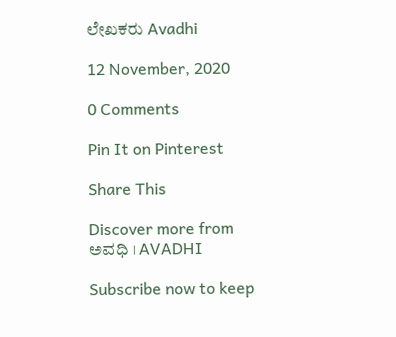ಲೇಖಕರು Avadhi

12 November, 2020

0 Comments

Pin It on Pinterest

Share This

Discover more from ಅವಧಿ । AVADHI

Subscribe now to keep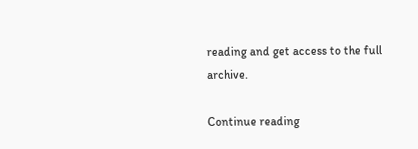reading and get access to the full archive.

Continue reading